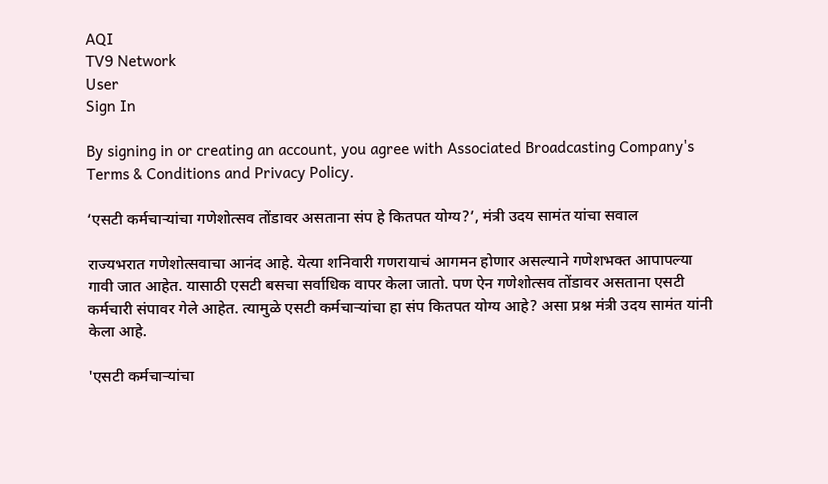AQI
TV9 Network
User
Sign In

By signing in or creating an account, you agree with Associated Broadcasting Company's Terms & Conditions and Privacy Policy.

‘एसटी कर्मचाऱ्यांचा गणेशोत्सव तोंडावर असताना संप हे कितपत योग्य?’, मंत्री उदय सामंत यांचा सवाल

राज्यभरात गणेशोत्सवाचा आनंद आहे. येत्या शनिवारी गणरायाचं आगमन होणार असल्याने गणेशभक्त आपापल्या गावी जात आहेत. यासाठी एसटी बसचा सर्वाधिक वापर केला जातो. पण ऐन गणेशोत्सव तोंडावर असताना एसटी कर्मचारी संपावर गेले आहेत. त्यामुळे एसटी कर्मचाऱ्यांचा हा संप कितपत योग्य आहे? असा प्रश्न मंत्री उदय सामंत यांनी केला आहे.

'एसटी कर्मचाऱ्यांचा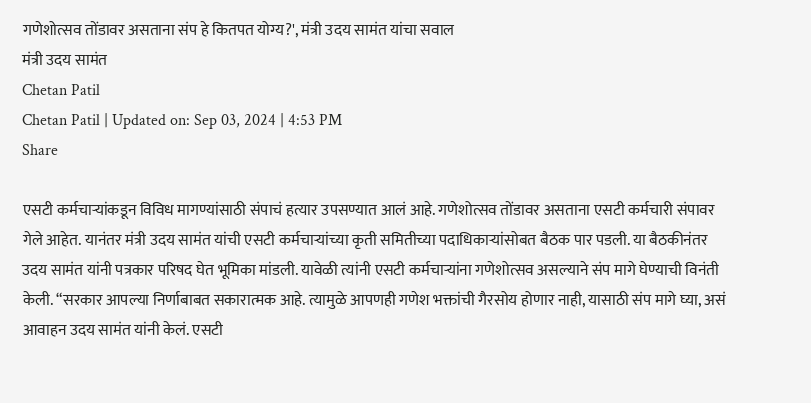गणेशोत्सव तोंडावर असताना संप हे कितपत योग्य?', मंत्री उदय सामंत यांचा सवाल
मंत्री उदय सामंत
Chetan Patil
Chetan Patil | Updated on: Sep 03, 2024 | 4:53 PM
Share

एसटी कर्मचाऱ्यांकडून विविध मागण्यांसाठी संपाचं हत्यार उपसण्यात आलं आहे. गणेशोत्सव तोंडावर असताना एसटी कर्मचारी संपावर गेले आहेत. यानंतर मंत्री उदय सामंत यांची एसटी कर्मचाऱ्यांच्या कृती समितीच्या पदाधिकाऱ्यांसोबत बैठक पार पडली. या बैठकीनंतर उदय सामंत यांनी पत्रकार परिषद घेत भूमिका मांडली. यावेळी त्यांनी एसटी कर्मचाऱ्यांना गणेशोत्सव असल्याने संप मागे घेण्याची विनंती केली. “सरकार आपल्या निर्णाबाबत सकारात्मक आहे. त्यामुळे आपणही गणेश भक्तांची गैरसोय होणार नाही, यासाठी संप मागे घ्या, असं आवाहन उदय सामंत यांनी केलं. एसटी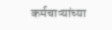कर्मचाऱ्यांच्या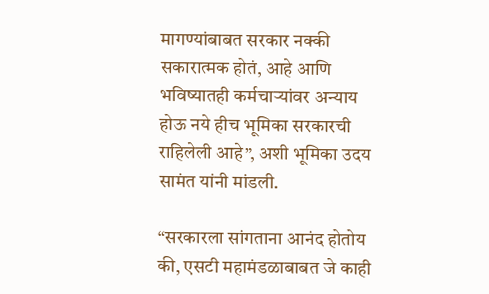मागण्यांबाबत सरकार नक्की सकारात्मक होतं, आहे आणि भविष्यातही कर्मचाऱ्यांवर अन्याय होऊ नये हीच भूमिका सरकारची राहिलेली आहे”, अशी भूमिका उदय सामंत यांनी मांडली.

“सरकारला सांगताना आनंद होतोय की, एसटी महामंडळाबाबत जे काही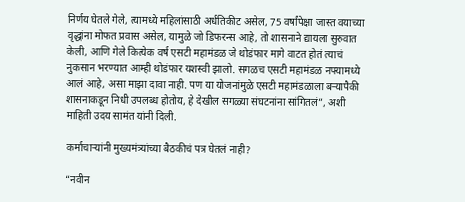निर्णय घेतले गेले, त्यामध्ये महिलांसाठी अर्धतिकीट असेल, 75 वर्षांपेक्षा जास्त वयाच्या वृद्धांना मोफत प्रवास असेल, यामुळे जो डिफरन्स आहे, तो शासनाने द्यायला सुरुवात केली, आणि गेले कित्येक वर्ष एसटी महामंडळ जे थोडंफार मागे वाटत होतं त्याचं नुकसान भरण्यात आम्ही थोडंफार यशस्वी झालो. सगळच एसटी महामंडळ नफ्यामध्ये आलं आहे, असा माझा दावा नाही. पण या योजनांमुळे एसटी महामंडळाला बऱ्यापैकी शासनाकडून निधी उपलब्ध होतोय, हे देखील सगळ्या संघटनांना सांगितलं”, अशी माहिती उदय सामंत यांनी दिली.

कर्माचाऱ्यांनी मुख्यमंत्र्यांच्या बैठकीचं पत्र घेतलं नाही?

“नवीन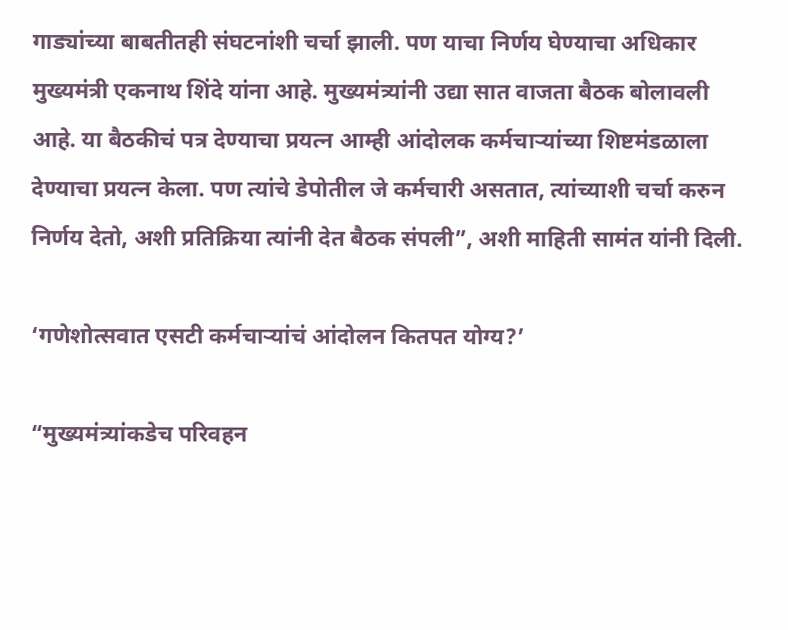गाड्यांच्या बाबतीतही संघटनांशी चर्चा झाली. पण याचा निर्णय घेण्याचा अधिकार मुख्यमंत्री एकनाथ शिंदे यांना आहे. मुख्यमंत्र्यांनी उद्या सात वाजता बैठक बोलावली आहे. या बैठकीचं पत्र देण्याचा प्रयत्न आम्ही आंदोलक कर्मचाऱ्यांच्या शिष्टमंडळाला देण्याचा प्रयत्न केला. पण त्यांचे डेपोतील जे कर्मचारी असतात, त्यांच्याशी चर्चा करुन निर्णय देतो, अशी प्रतिक्रिया त्यांनी देत बैठक संपली”, अशी माहिती सामंत यांनी दिली.

‘गणेशोत्सवात एसटी कर्मचाऱ्यांचं आंदोलन कितपत योग्य?’

“मुख्यमंत्र्यांकडेच परिवहन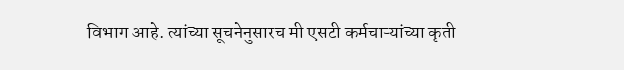विभाग आहे. त्यांच्या सूचनेनुसारच मी एसटी कर्मचाऱ्यांच्या कृती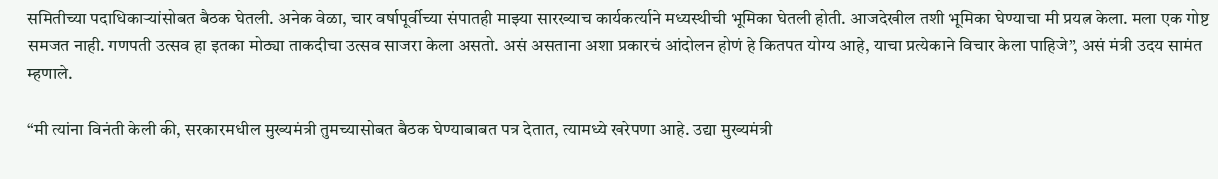समितीच्या पदाधिकाऱ्यांसोबत बैठक घेतली. अनेक वेळा, चार वर्षापूर्वीच्या संपातही माझ्या सारख्याच कार्यकर्त्याने मध्यस्थीची भूमिका घेतली होती. आजदेखील तशी भूमिका घेण्याचा मी प्रयत्न केला. मला एक गोष्ट समजत नाही. गणपती उत्सव हा इतका मोठ्या ताकदीचा उत्सव साजरा केला असतो. असं असताना अशा प्रकारचं आंदोलन होणं हे कितपत योग्य आहे, याचा प्रत्येकाने विचार केला पाहिजे”, असं मंत्री उदय सामंत म्हणाले.

“मी त्यांना विनंती केली की, सरकारमधील मुख्यमंत्री तुमच्यासोबत बैठक घेण्याबाबत पत्र देतात, त्यामध्ये खरेपणा आहे. उद्या मुख्यमंत्री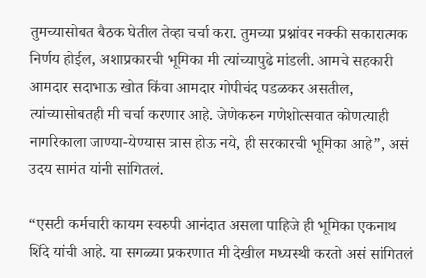तुमच्यासोबत बैठक घेतील तेव्हा चर्चा करा. तुमच्या प्रश्नांवर नक्की सकारात्मक निर्णय होईल, अशाप्रकारची भूमिका मी त्यांच्यापुढे मांडली. आमचे सहकारी आमदार सदाभाऊ खोत किंवा आमदार गोपीचंद पडळकर असतील, त्यांच्यासोबतही मी चर्चा करणार आहे. जेणेकरुन गणेशोत्सवात कोणत्याही नागरिकाला जाण्या-येण्यास त्रास होऊ नये, ही सरकारची भूमिका आहे”, असं उदय सामंत यांनी सांगितलं.

“एसटी कर्मचारी कायम स्वरुपी आनंदात असला पाहिजे ही भूमिका एकनाथ शिंदे यांची आहे. या सगळ्या प्रकरणात मी देखील मध्यस्थी करतो असं सांगितलं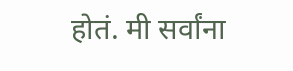होतं. मी सर्वांना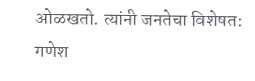ओळखतो. त्यांनी जनतेचा विशेषत: गणेश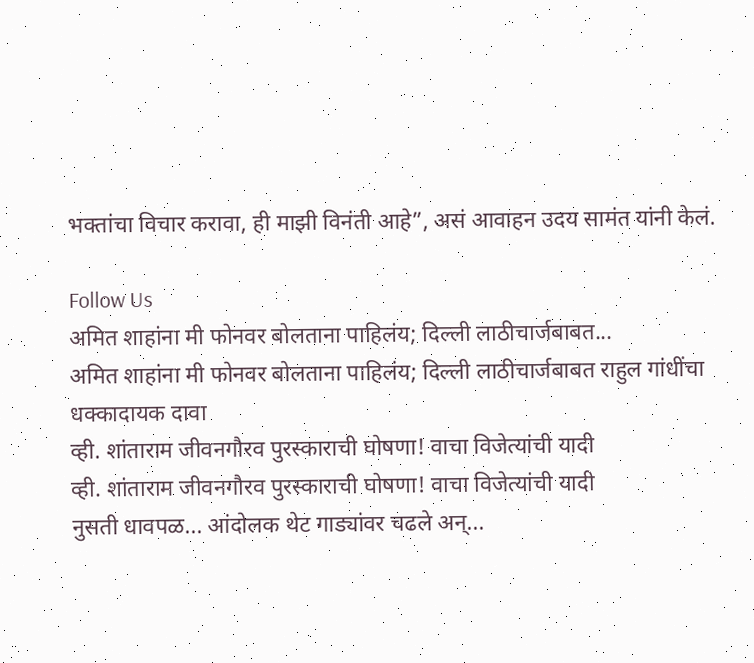भक्तांचा विचार करावा, ही माझी विनंती आहे”, असं आवाहन उदय सामंत यांनी केलं.

Follow Us
अमित शाहांना मी फोनवर बोलताना पाहिलंय; दिल्ली लाठीचार्जबाबत...
अमित शाहांना मी फोनवर बोलताना पाहिलंय; दिल्ली लाठीचार्जबाबत राहुल गांधींचा धक्कादायक दावा
व्ही. शांताराम जीवनगौरव पुरस्काराची घोषणा! वाचा विजेत्यांची यादी
व्ही. शांताराम जीवनगौरव पुरस्काराची घोषणा! वाचा विजेत्यांची यादी
नुसती धावपळ... आंदोलक थेट गाड्यांवर चढले अन्...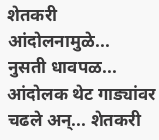शेतकरी आंदोलनामुळे...
नुसती धावपळ... आंदोलक थेट गाड्यांवर चढले अन्... शेतकरी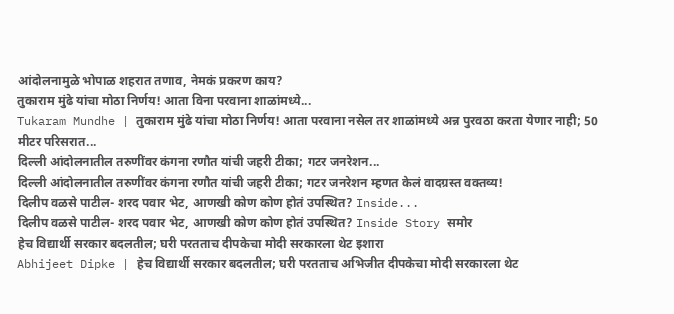आंदोलनामुळे भोपाळ शहरात तणाव, नेमकं प्रकरण काय?
तुकाराम मुंढे यांचा मोठा निर्णय! आता विना परवाना शाळांमध्ये...
Tukaram Mundhe | तुकाराम मुंढे यांचा मोठा निर्णय! आता परवाना नसेल तर शाळांमध्ये अन्न पुरवठा करता येणार नाही; 50 मीटर परिसरात...
दिल्ली आंदोलनातील तरुणींवर कंगना रणौत यांची जहरी टीका; गटर जनरेशन...
दिल्ली आंदोलनातील तरुणींवर कंगना रणौत यांची जहरी टीका; गटर जनरेशन म्हणत केलं वादग्रस्त वक्तव्य!
दिलीप वळसे पाटील- शरद पवार भेट, आणखी कोण कोण होतं उपस्थित? Inside...
दिलीप वळसे पाटील- शरद पवार भेट, आणखी कोण कोण होतं उपस्थित? Inside Story समोर
हेच विद्यार्थी सरकार बदलतील; घरी परतताच दीपकेचा मोदी सरकारला थेट इशारा
Abhijeet Dipke | हेच विद्यार्थी सरकार बदलतील; घरी परतताच अभिजीत दीपकेचा मोदी सरकारला थेट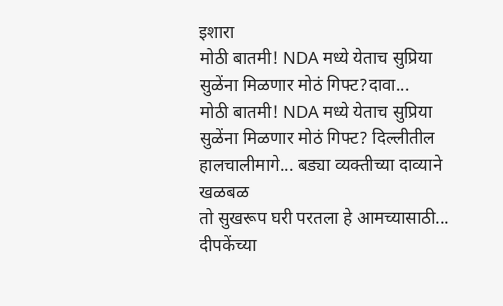इशारा
मोठी बातमी! NDA मध्ये येताच सुप्रिया सुळेंना मिळणार मोठं गिफ्ट?दावा...
मोठी बातमी! NDA मध्ये येताच सुप्रिया सुळेंना मिळणार मोठं गिफ्ट? दिल्लीतील हालचालीमागे... बड्या व्यक्तीच्या दाव्याने खळबळ
तो सुखरूप घरी परतला हे आमच्यासाठी... दीपकेंच्या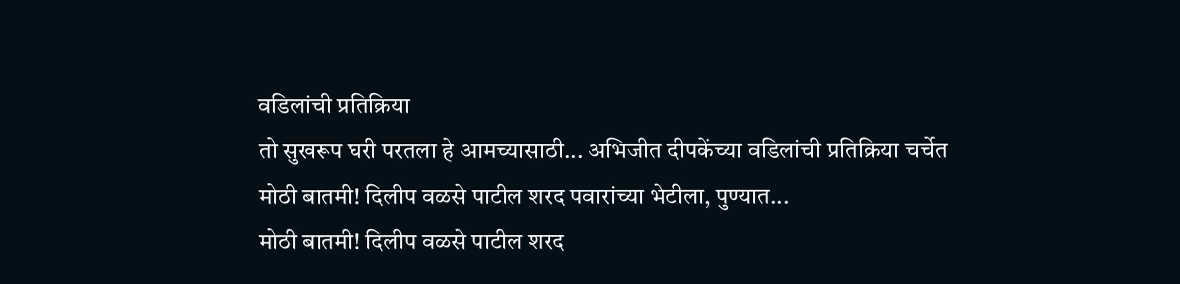वडिलांची प्रतिक्रिया
तो सुखरूप घरी परतला हे आमच्यासाठी... अभिजीत दीपकेंच्या वडिलांची प्रतिक्रिया चर्चेत
मोठी बातमी! दिलीप वळसे पाटील शरद पवारांच्या भेटीला, पुण्यात...
मोठी बातमी! दिलीप वळसे पाटील शरद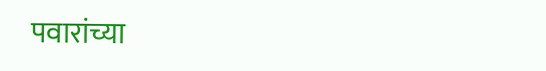पवारांच्या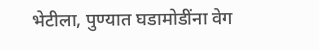भेटीला, पुण्यात घडामोडींना वेग